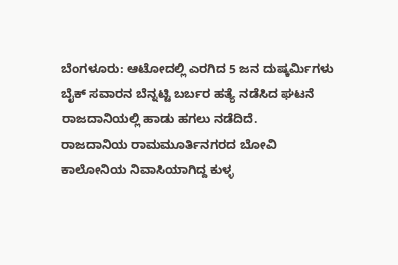ಬೆಂಗಳೂರು: ಆಟೋದಲ್ಲಿ ಎರಗಿದ 5 ಜನ ದುಷ್ಕರ್ಮಿಗಳು ಬೈಕ್ ಸವಾರನ ಬೆನ್ನಟ್ಟಿ ಬರ್ಬರ ಹತ್ಯೆ ನಡೆಸಿದ ಘಟನೆ ರಾಜದಾನಿಯಲ್ಲಿ ಹಾಡು ಹಗಲು ನಡೆದಿದೆ.
ರಾಜದಾನಿಯ ರಾಮಮೂರ್ತಿನಗರದ ಬೋವಿ ಕಾಲೋನಿಯ ನಿವಾಸಿಯಾಗಿದ್ದ ಕುಳ್ಳ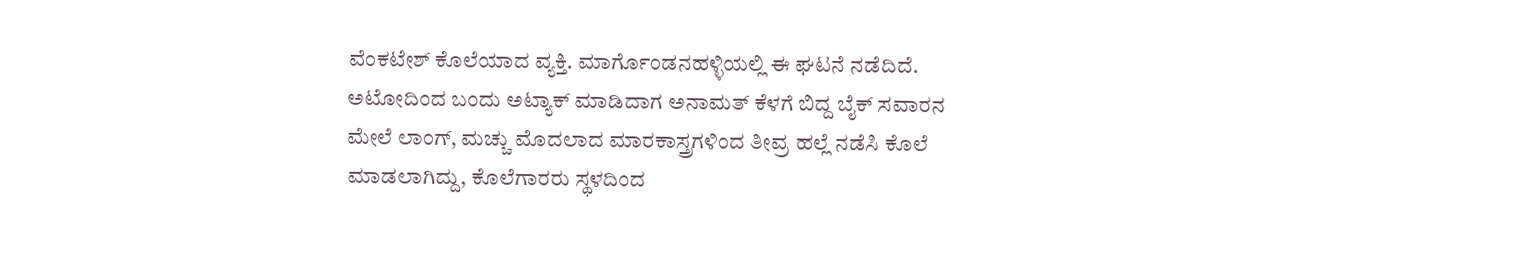ವೆಂಕಟೇಶ್ ಕೊಲೆಯಾದ ವ್ಯಕ್ತಿ. ಮಾರ್ಗೊಂಡನಹಳ್ಳಿಯಲ್ಲಿ ಈ ಘಟನೆ ನಡೆದಿದೆ.
ಅಟೋದಿಂದ ಬಂದು ಅಟ್ಯಾಕ್ ಮಾಡಿದಾಗ ಅನಾಮತ್ ಕೆಳಗೆ ಬಿದ್ದ ಬೈಕ್ ಸವಾರನ ಮೇಲೆ ಲಾಂಗ್, ಮಚ್ಚು ಮೊದಲಾದ ಮಾರಕಾಸ್ತ್ರಗಳಿಂದ ತೀವ್ರ ಹಲ್ಲೆ ನಡೆಸಿ ಕೊಲೆ ಮಾಡಲಾಗಿದ್ದು, ಕೊಲೆಗಾರರು ಸ್ಥಳದಿಂದ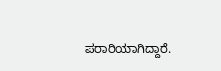ಪರಾರಿಯಾಗಿದ್ದಾರೆ.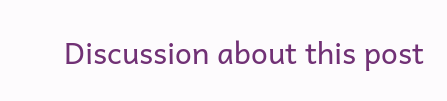Discussion about this post